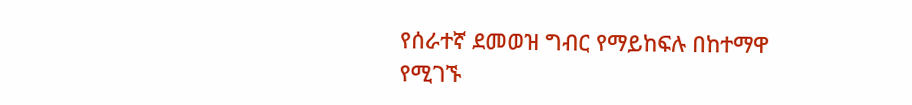የሰራተኛ ደመወዝ ግብር የማይከፍሉ በከተማዋ የሚገኙ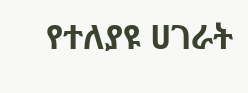የተለያዩ ሀገራት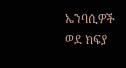ኤንባሲዎች ወደ ክፍያ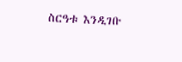ስርዓቱ እንዲገቡ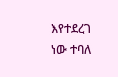እየተደረገ ነው ተባለ